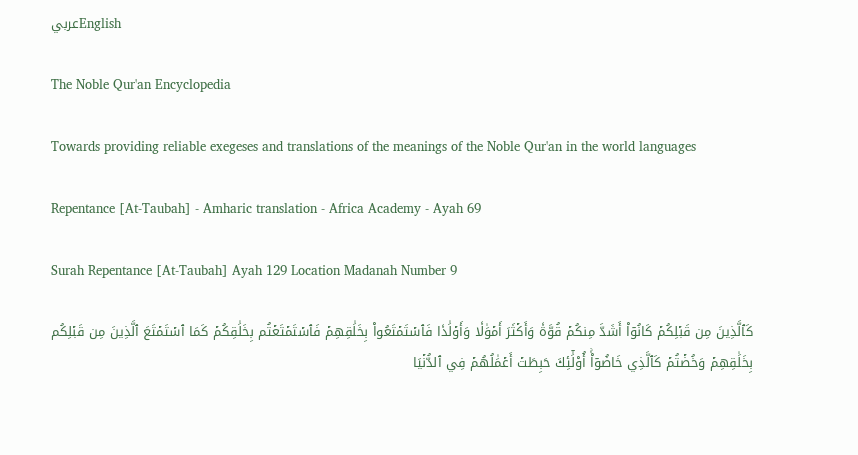عربيEnglish

The Noble Qur'an Encyclopedia

Towards providing reliable exegeses and translations of the meanings of the Noble Qur'an in the world languages

Repentance [At-Taubah] - Amharic translation - Africa Academy - Ayah 69

Surah Repentance [At-Taubah] Ayah 129 Location Madanah Number 9

كَٱلَّذِينَ مِن قَبۡلِكُمۡ كَانُوٓاْ أَشَدَّ مِنكُمۡ قُوَّةٗ وَأَكۡثَرَ أَمۡوَٰلٗا وَأَوۡلَٰدٗا فَٱسۡتَمۡتَعُواْ بِخَلَٰقِهِمۡ فَٱسۡتَمۡتَعۡتُم بِخَلَٰقِكُمۡ كَمَا ٱسۡتَمۡتَعَ ٱلَّذِينَ مِن قَبۡلِكُم بِخَلَٰقِهِمۡ وَخُضۡتُمۡ كَٱلَّذِي خَاضُوٓاْۚ أُوْلَٰٓئِكَ حَبِطَتۡ أَعۡمَٰلُهُمۡ فِي ٱلدُّنۡيَا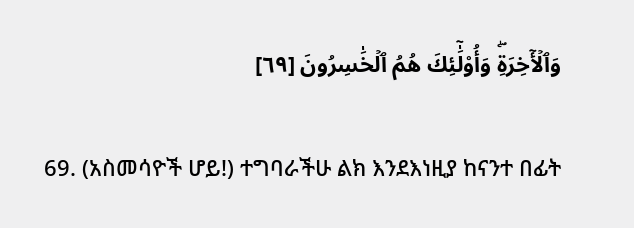وَٱلۡأٓخِرَةِۖ وَأُوْلَٰٓئِكَ هُمُ ٱلۡخَٰسِرُونَ [٦٩]

69. (አስመሳዮች ሆይ!) ተግባራችሁ ልክ እንደእነዚያ ከናንተ በፊት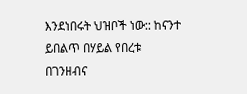እንደነበሩት ህዝቦች ነው:: ከናንተ ይበልጥ በሃይል የበረቱ በገንዘብና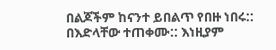በልጆችም ከናንተ ይበልጥ የበዙ ነበሩ:: በእድላቸው ተጠቀሙ:: እነዚያም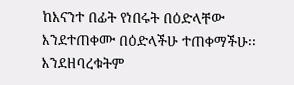ከእናንተ በፊት የነበሩት በዕድላቸው እንደተጠቀሙ በዕድላችሁ ተጠቀማችሁ፡፡ እንደዘባረቁትም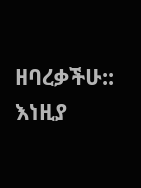ዘባረቃችሁ:: እነዚያ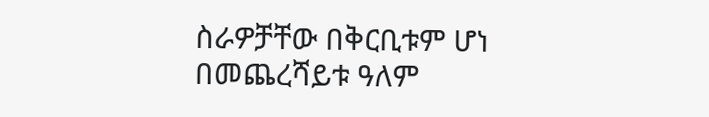ስራዎቻቸው በቅርቢቱም ሆነ በመጨረሻይቱ ዓለም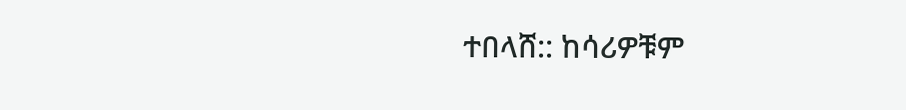ተበላሸ:: ከሳሪዎቹም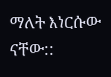ማለት እነርሱው ናቸው::